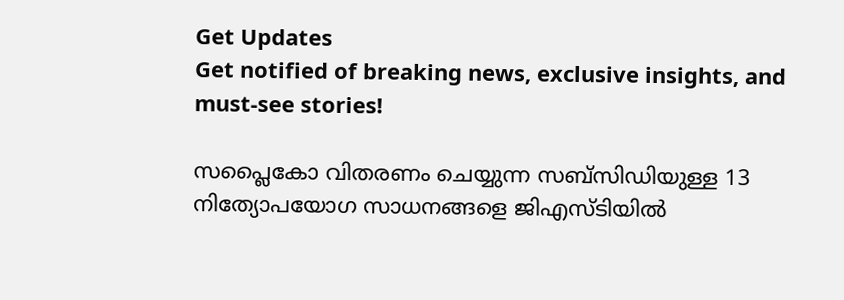Get Updates
Get notified of breaking news, exclusive insights, and must-see stories!

സപ്ലൈകോ വിതരണം ചെയ്യുന്ന സബ്‌സിഡിയുള്ള 13 നിത്യോപയോഗ സാധനങ്ങളെ ജിഎസ്ടിയില്‍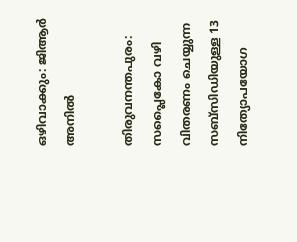ഒഴിവാക്കും: ജിആര്‍ അനില്‍

തിരുവനന്തപുരം: സപ്ലൈകോ വഴി വിതരണം ചെയ്യുന്ന സബ്‌സിഡിയുള്ള 13 നിത്യോപയോഗ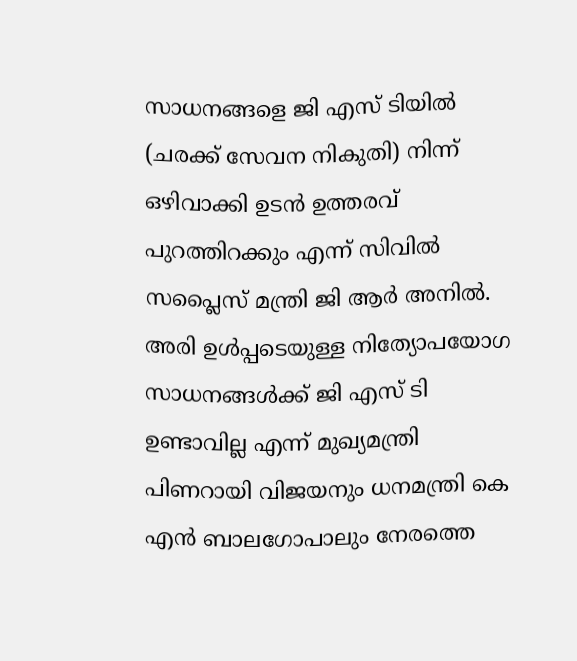സാധനങ്ങളെ ജി എസ് ടിയില്‍ (ചരക്ക് സേവന നികുതി) നിന്ന് ഒഴിവാക്കി ഉടന്‍ ഉത്തരവ് പുറത്തിറക്കും എന്ന് സിവില്‍ സപ്ലൈസ് മന്ത്രി ജി ആര്‍ അനില്‍. അരി ഉള്‍പ്പടെയുള്ള നിത്യോപയോഗ സാധനങ്ങള്‍ക്ക് ജി എസ് ടി ഉണ്ടാവില്ല എന്ന് മുഖ്യമന്ത്രി പിണറായി വിജയനും ധനമന്ത്രി കെ എന്‍ ബാലഗോപാലും നേരത്തെ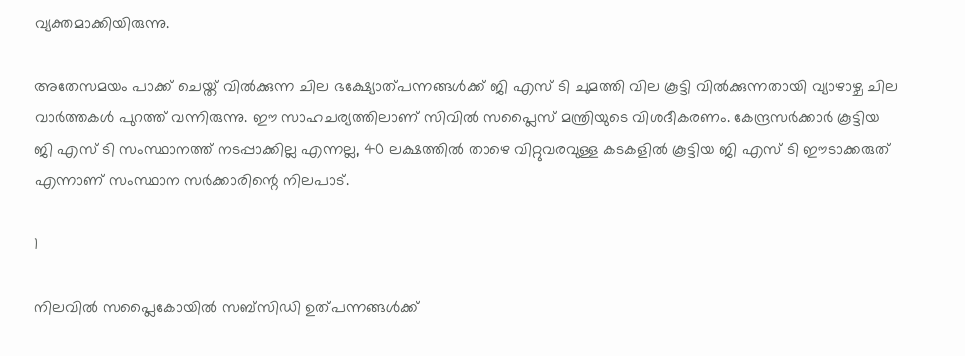വ്യക്തമാക്കിയിരുന്നു.

അതേസമയം പാക്ക് ചെയ്ത് വില്‍ക്കുന്ന ചില ഭക്ഷ്യോത്പന്നങ്ങള്‍ക്ക് ജി എസ് ടി ചുമത്തി വില കൂട്ടി വില്‍ക്കുന്നതായി വ്യാഴാഴ്ച ചില വാര്‍ത്തകള്‍ പുറത്ത് വന്നിരുന്നു. ഈ സാഹചര്യത്തിലാണ് സിവില്‍ സപ്ലൈസ് മന്ത്രിയുടെ വിശദീകരണം. കേന്ദ്രസര്‍ക്കാര്‍ കൂട്ടിയ ജി എസ് ടി സംസ്ഥാനത്ത് നടപ്പാക്കില്ല എന്നല്ല, 40 ലക്ഷത്തില്‍ താഴെ വിറ്റുവരവുള്ള കടകളില്‍ കൂട്ടിയ ജി എസ് ടി ഈടാക്കരുത് എന്നാണ് സംസ്ഥാന സര്‍ക്കാരിന്റെ നിലപാട്.

1

നിലവില്‍ സപ്ലൈകോയില്‍ സബ്‌സിഡി ഉത്പന്നങ്ങള്‍ക്ക്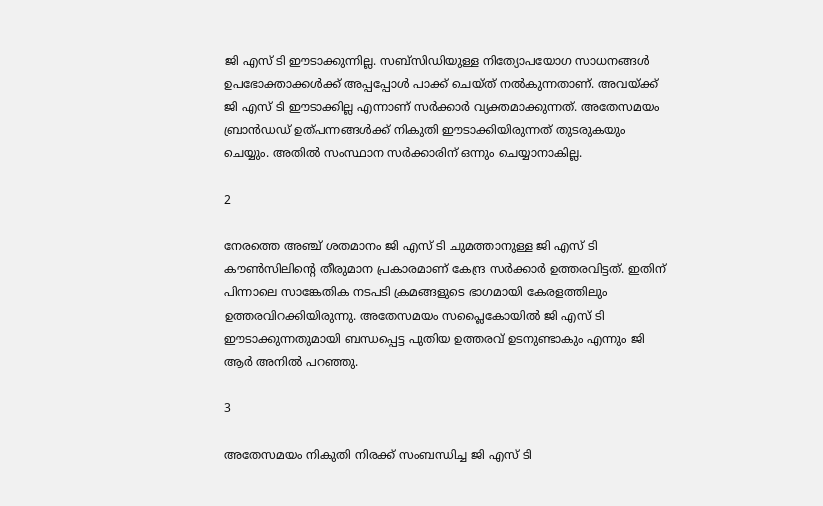ജി എസ് ടി ഈടാക്കുന്നില്ല. സബ്‌സിഡിയുള്ള നിത്യോപയോഗ സാധനങ്ങള്‍ ഉപഭോക്താക്കള്‍ക്ക് അപ്പപ്പോള്‍ പാക്ക് ചെയ്ത് നല്‍കുന്നതാണ്. അവയ്ക്ക് ജി എസ് ടി ഈടാക്കില്ല എന്നാണ് സര്‍ക്കാര്‍ വ്യക്തമാക്കുന്നത്. അതേസമയം ബ്രാന്‍ഡഡ് ഉത്പന്നങ്ങള്‍ക്ക് നികുതി ഈടാക്കിയിരുന്നത് തുടരുകയും ചെയ്യും. അതില്‍ സംസ്ഥാന സര്‍ക്കാരിന് ഒന്നും ചെയ്യാനാകില്ല.

2

നേരത്തെ അഞ്ച് ശതമാനം ജി എസ് ടി ചുമത്താനുള്ള ജി എസ് ടി കൗണ്‍സിലിന്റെ തീരുമാന പ്രകാരമാണ് കേന്ദ്ര സര്‍ക്കാര്‍ ഉത്തരവിട്ടത്. ഇതിന് പിന്നാലെ സാങ്കേതിക നടപടി ക്രമങ്ങളുടെ ഭാഗമായി കേരളത്തിലും ഉത്തരവിറക്കിയിരുന്നു. അതേസമയം സപ്ലൈകോയില്‍ ജി എസ് ടി ഈടാക്കുന്നതുമായി ബന്ധപ്പെട്ട പുതിയ ഉത്തരവ് ഉടനുണ്ടാകും എന്നും ജി ആര്‍ അനില്‍ പറഞ്ഞു.

3

അതേസമയം നികുതി നിരക്ക് സംബന്ധിച്ച ജി എസ് ടി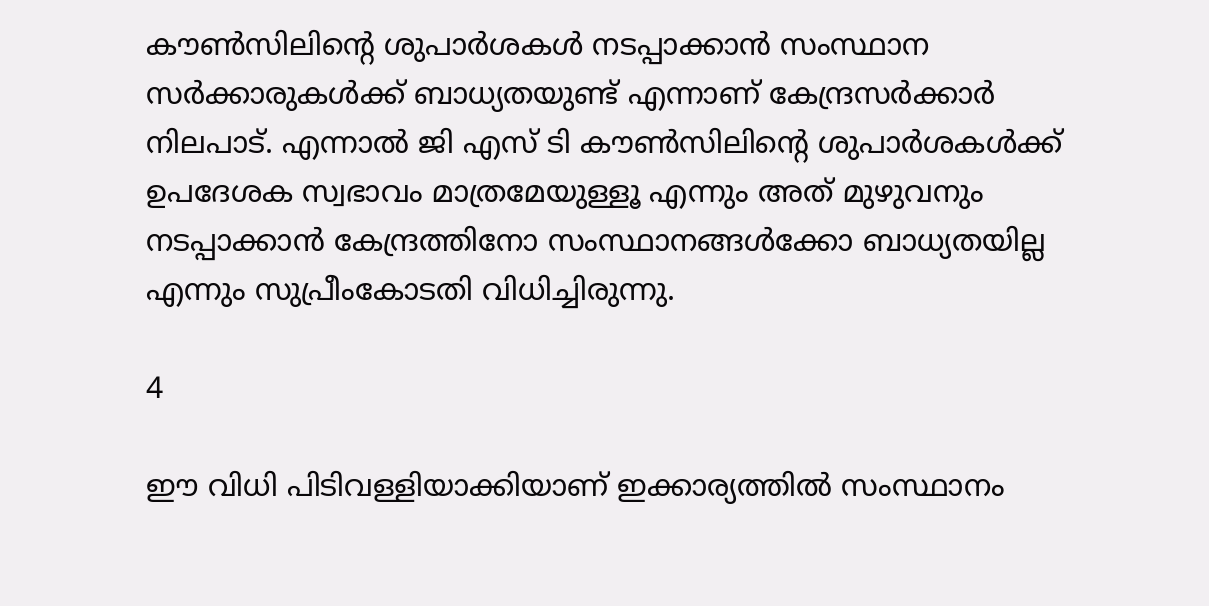കൗണ്‍സിലിന്റെ ശുപാര്‍ശകള്‍ നടപ്പാക്കാന്‍ സംസ്ഥാന സര്‍ക്കാരുകള്‍ക്ക് ബാധ്യതയുണ്ട് എന്നാണ് കേന്ദ്രസര്‍ക്കാര്‍ നിലപാട്. എന്നാല്‍ ജി എസ് ടി കൗണ്‍സിലിന്റെ ശുപാര്‍ശകള്‍ക്ക് ഉപദേശക സ്വഭാവം മാത്രമേയുള്ളൂ എന്നും അത് മുഴുവനും നടപ്പാക്കാന്‍ കേന്ദ്രത്തിനോ സംസ്ഥാനങ്ങള്‍ക്കോ ബാധ്യതയില്ല എന്നും സുപ്രീംകോടതി വിധിച്ചിരുന്നു.

4

ഈ വിധി പിടിവള്ളിയാക്കിയാണ് ഇക്കാര്യത്തില്‍ സംസ്ഥാനം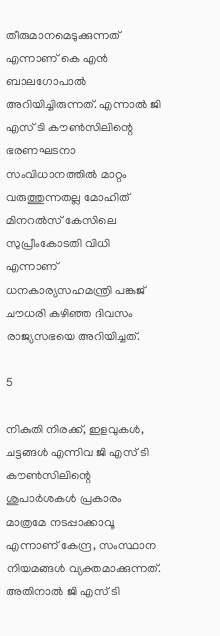തീരുമാനമെടുക്കുന്നത് എന്നാണ് കെ എന്‍ ബാലഗോപാല്‍ അറിയിച്ചിരുന്നത്. എന്നാല്‍ ജി എസ് ടി കൗണ്‍സിലിന്റെ ഭരണഘടനാ സംവിധാനത്തില്‍ മാറ്റം വരുത്തുന്നതല്ല മോഹിത് മിനറല്‍സ് കേസിലെ സുപ്രീംകോടതി വിധി എന്നാണ് ധനകാര്യസഹമന്ത്രി പങ്കജ് ചൗധരി കഴിഞ്ഞ ദിവസം രാജ്യസഭയെ അറിയിച്ചത്.

5

നികുതി നിരക്ക്, ഇളവുകള്‍, ചട്ടങ്ങള്‍ എന്നിവ ജി എസ് ടി കൗണ്‍സിലിന്റെ ശുപാര്‍ശകള്‍ പ്രകാരം മാത്രമേ നടപ്പാക്കാവൂ എന്നാണ് കേന്ദ്ര, സംസ്ഥാന നിയമങ്ങള്‍ വ്യക്തമാക്കുന്നത്. അതിനാല്‍ ജി എസ് ടി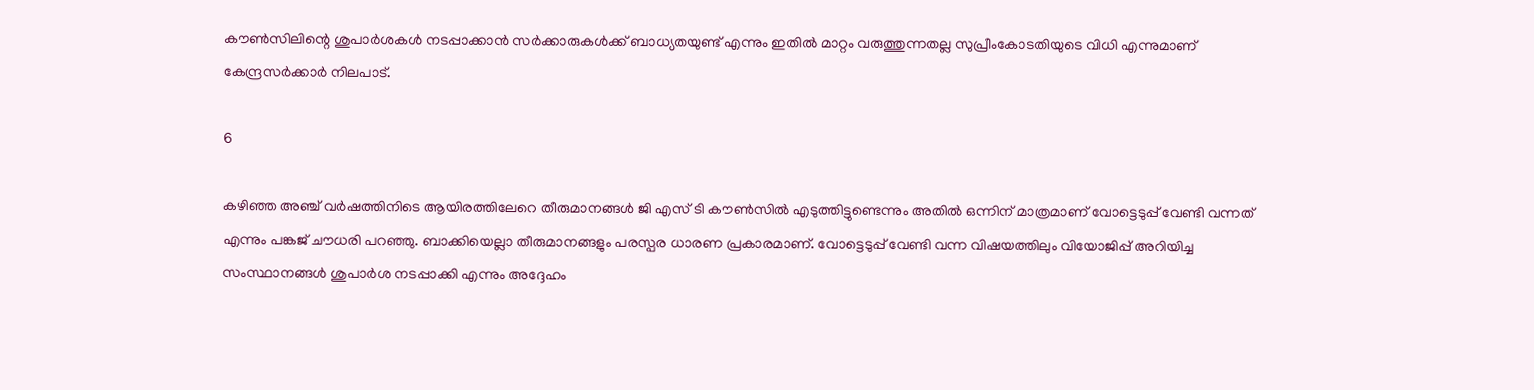കൗണ്‍സിലിന്റെ ശുപാര്‍ശകള്‍ നടപ്പാക്കാന്‍ സര്‍ക്കാരുകള്‍ക്ക് ബാധ്യതയുണ്ട് എന്നും ഇതില്‍ മാറ്റം വരുത്തുന്നതല്ല സുപ്രീംകോടതിയുടെ വിധി എന്നുമാണ് കേന്ദ്രസര്‍ക്കാര്‍ നിലപാട്.

6

കഴിഞ്ഞ അഞ്ച് വര്‍ഷത്തിനിടെ ആയിരത്തിലേറെ തീരുമാനങ്ങള്‍ ജി എസ് ടി കൗണ്‍സില്‍ എടുത്തിട്ടുണ്ടെന്നും അതില്‍ ഒന്നിന് മാത്രമാണ് വോട്ടെടുപ്പ് വേണ്ടി വന്നത് എന്നും പങ്കജ് ചൗധരി പറഞ്ഞു. ബാക്കിയെല്ലാ തീരുമാനങ്ങളും പരസ്പര ധാരണ പ്രകാരമാണ്. വോട്ടെടുപ്പ് വേണ്ടി വന്ന വിഷയത്തിലും വിയോജിപ്പ് അറിയിച്ച സംസ്ഥാനങ്ങള്‍ ശുപാര്‍ശ നടപ്പാക്കി എന്നും അദ്ദേഹം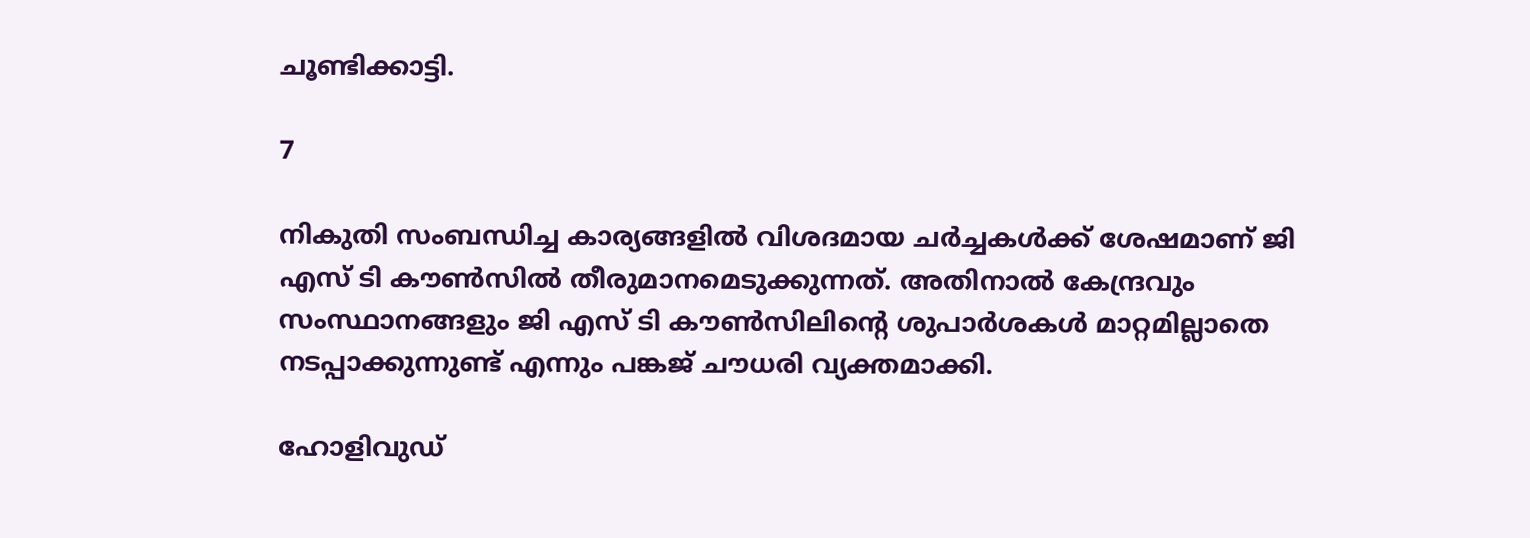ചൂണ്ടിക്കാട്ടി.

7

നികുതി സംബന്ധിച്ച കാര്യങ്ങളില്‍ വിശദമായ ചര്‍ച്ചകള്‍ക്ക് ശേഷമാണ് ജി എസ് ടി കൗണ്‍സില്‍ തീരുമാനമെടുക്കുന്നത്. അതിനാല്‍ കേന്ദ്രവും സംസ്ഥാനങ്ങളും ജി എസ് ടി കൗണ്‍സിലിന്റെ ശുപാര്‍ശകള്‍ മാറ്റമില്ലാതെ നടപ്പാക്കുന്നുണ്ട് എന്നും പങ്കജ് ചൗധരി വ്യക്തമാക്കി.

ഹോളിവുഡ്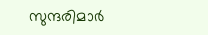സുന്ദരിമാര്‍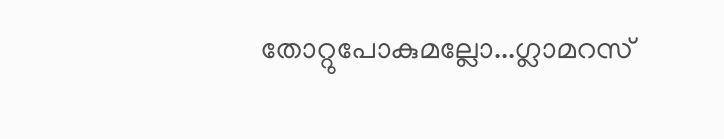തോറ്റുപോകുമല്ലോ...ഗ്ലാമറസ്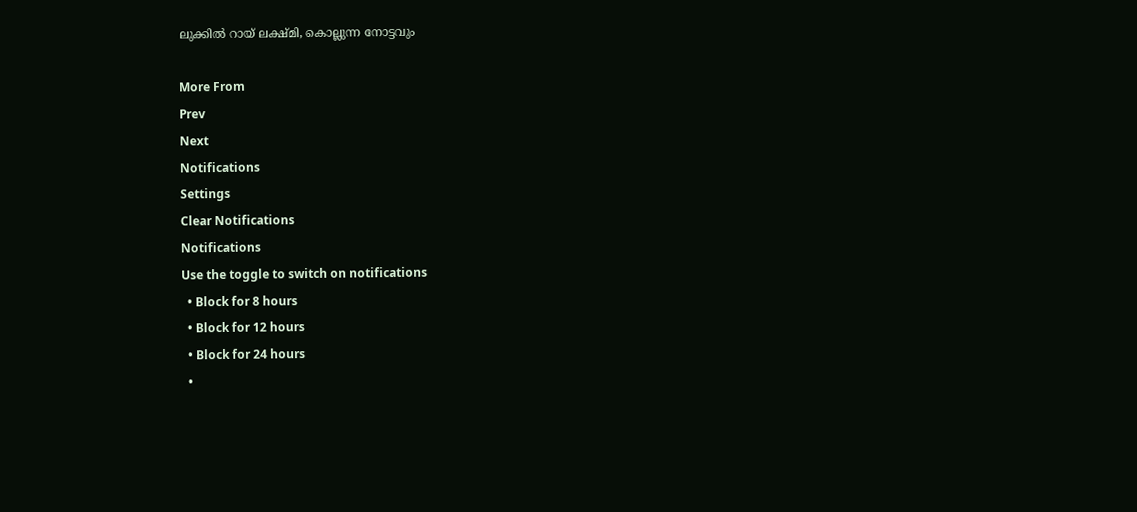ലുക്കില്‍ റായ് ലക്ഷ്മി, കൊല്ലുന്ന നോട്ടവും

More From
Prev
Next
Notifications
Settings
Clear Notifications
Notifications
Use the toggle to switch on notifications
  • Block for 8 hours
  • Block for 12 hours
  • Block for 24 hours
  •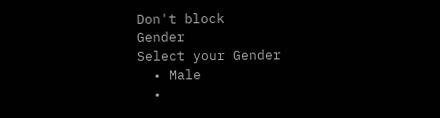Don't block
Gender
Select your Gender
  • Male
  •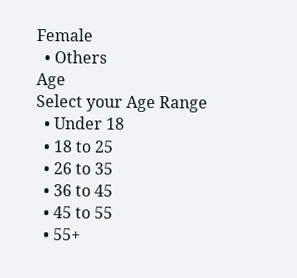Female
  • Others
Age
Select your Age Range
  • Under 18
  • 18 to 25
  • 26 to 35
  • 36 to 45
  • 45 to 55
  • 55+